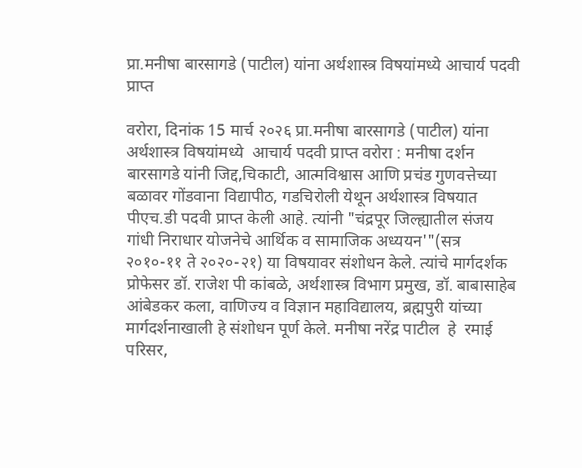प्रा.मनीषा बारसागडे (पाटील) यांना अर्थशास्त्र विषयांमध्ये आचार्य पदवी प्राप्त

वरोरा, दिनांक 15 मार्च २०२६ प्रा.मनीषा बारसागडे (पाटील) यांना अर्थशास्त्र विषयांमध्ये  आचार्य पदवी प्राप्त वरोरा : मनीषा दर्शन बारसागडे यांनी जिद्द,चिकाटी, आत्मविश्वास आणि प्रचंड गुणवत्तेच्या बळावर गोंडवाना विद्यापीठ, गडचिरोली येथून अर्थशास्त्र विषयात पीएच.डी पदवी प्राप्त केली आहे. त्यांनी "चंद्रपूर जिल्ह्यातील संजय गांधी निराधार योजनेचे आर्थिक व सामाजिक अध्ययन'"(सत्र २०१०-११ ते २०२०-२१) या विषयावर संशोधन केले. त्यांचे मार्गदर्शक प्रोफेसर डॉ. राजेश पी कांबळे, अर्थशास्त्र विभाग प्रमुख, डॉ. बाबासाहेब आंबेडकर कला, वाणिज्य व विज्ञान महाविद्यालय, ब्रह्मपुरी यांच्या मार्गदर्शनाखाली हे संशोधन पूर्ण केले. मनीषा नरेंद्र पाटील  हे  रमाई परिसर,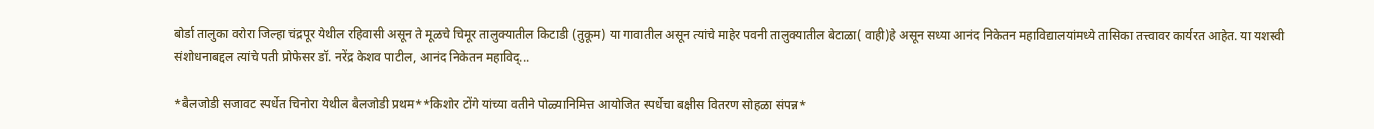बोर्डा तालुका वरोरा जिल्हा चंद्रपूर येथील रहिवासी असून ते मूळचे चिमूर तालुक्यातील किटाडी (तुकूम) या गावातील असून त्यांचे माहेर पवनी तालुक्यातील बेटाळा( वाही)हे असून सध्या आनंद निकेतन महाविद्यालयांमध्ये तासिका तत्त्वावर कार्यरत आहेत. या यशस्वी संशोधनाबद्दल त्यांचे पती प्रोफेसर डॉ. नरेंद्र केशव पाटील, आनंद निकेतन महाविद्...

*बैलजोडी सजावट स्पर्धेत चिनोरा येथील बैलजोडी प्रथम**किशोर टोंगे यांच्या वतीने पोळ्यानिमित्त आयोजित स्पर्धेचा बक्षीस वितरण सोहळा संपन्न*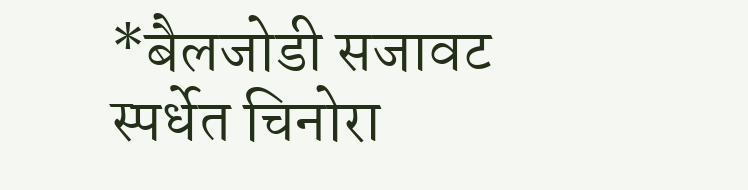*बैलजोडी सजावट स्पर्धेत चिनोरा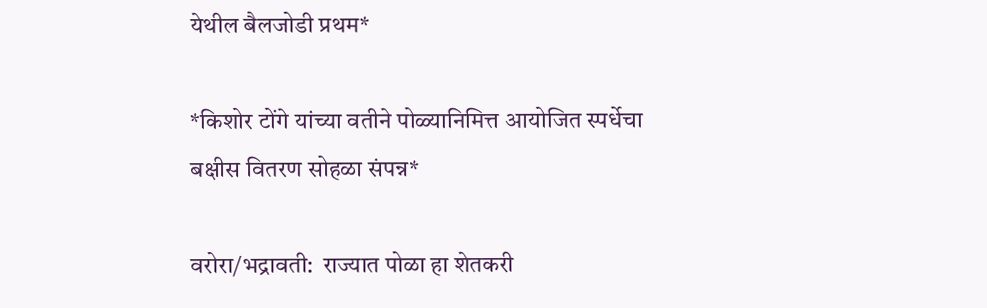येथील बैलजोडी प्रथम*

*किशोर टोंगे यांच्या वतीने पोळ्यानिमित्त आयोजित स्पर्धेचा बक्षीस वितरण सोहळा संपन्न*

वरोरा/भद्रावती:  राज्यात पोळा हा शेतकरी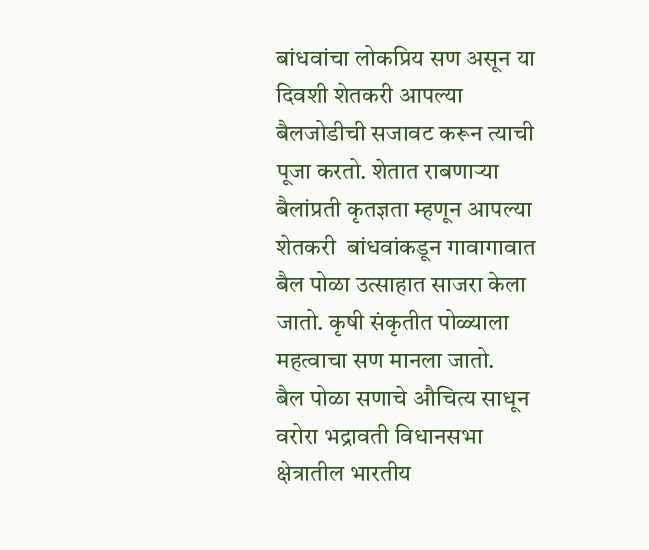बांधवांचा लोकप्रिय सण असून या दिवशी शेतकरी आपल्या बैलजोडीची सजावट करून त्याची पूजा करतो. शेतात राबणाऱ्या बैलांप्रती कृतज्ञता म्हणून आपल्या शेतकरी  बांधवांकडून गावागावात  बैल पोळा उत्साहात साजरा केला जातो. कृषी संकृतीत पोळ्याला महत्वाचा सण मानला जातो.
बैल पोळा सणाचे औचित्य साधून वरोरा भद्रावती विधानसभा क्षेत्रातील भारतीय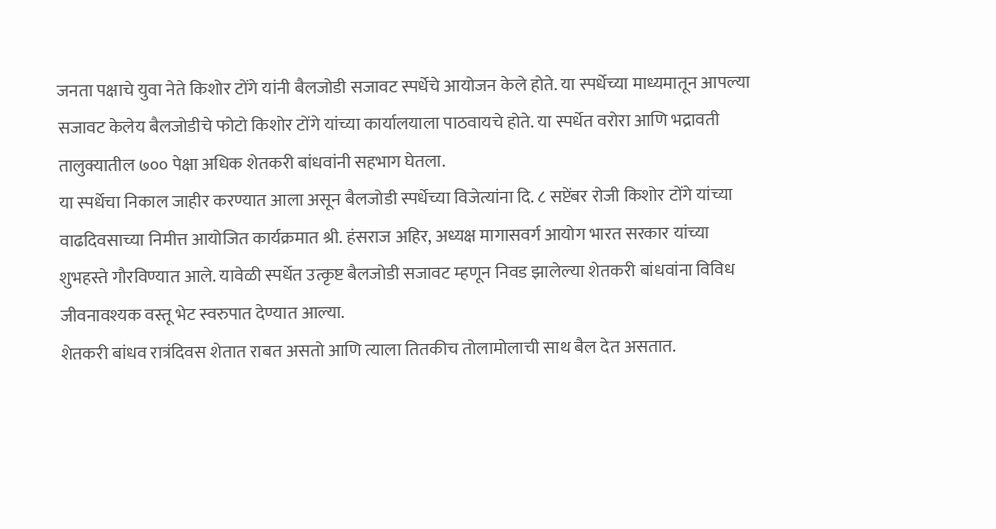जनता पक्षाचे युवा नेते किशोर टोंगे यांनी बैलजोडी सजावट स्पर्धेचे आयोजन केले होते. या स्पर्धेच्या माध्यमातून आपल्या सजावट केलेय बैलजोडीचे फोटो किशोर टोंगे यांच्या कार्यालयाला पाठवायचे होते. या स्पर्धेत वरोरा आणि भद्रावती तालुक्यातील ७०० पेक्षा अधिक शेतकरी बांधवांनी सहभाग घेतला.
या स्पर्धेचा निकाल जाहीर करण्यात आला असून बैलजोडी स्पर्धेच्या विजेत्यांना दि. ८ सप्टेंबर रोजी किशोर टोंगे यांच्या वाढदिवसाच्या निमीत्त आयोजित कार्यक्रमात श्री. हंसराज अहिर, अध्यक्ष मागासवर्ग आयोग भारत सरकार यांच्या शुभहस्ते गौरविण्यात आले. यावेळी स्पर्धेत उत्कृष्ट बैलजोडी सजावट म्हणून निवड झालेल्या शेतकरी बांधवांना विविध जीवनावश्यक वस्तू भेट स्वरुपात देण्यात आल्या.
शेतकरी बांधव रात्रंदिवस शेतात राबत असतो आणि त्याला तितकीच तोलामोलाची साथ बैल देत असतात.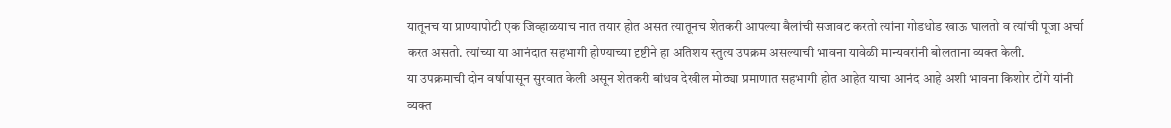यातूनच या प्राण्यापोटी एक जिव्हाळयाच नात तयार होत असत त्यातूनच शेतकरी आपल्या बैलांची सजावट करतो त्यांना गोडधोड खाऊ घालतो व त्यांची पूजा अर्चा करत असतो. त्यांच्या या आनंदात सहभागी होण्याच्या दृष्टीने हा अतिशय स्तुत्य उपक्रम असल्याची भावना यावेळी मान्यवरांनी बोलताना व्यक्त केली.
या उपक्रमाची दोन वर्षापासून सुरवात केली असून शेतकरी बांधव देखील मोठ्या प्रमाणात सहभागी होत आहेत याचा आनंद आहे अशी भावना किशोर टोंगे यांनी व्यक्त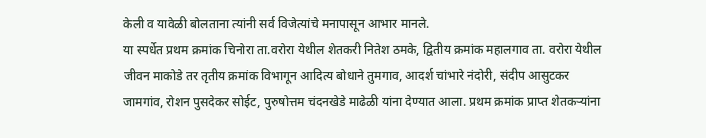केली व यावेळी बोलताना त्यांनी सर्व विजेत्यांचे मनापासून आभार मानले.
या स्पर्धेत प्रथम क्रमांक चिनोरा ता.वरोरा येथील शेतकरी नितेश ठमके, द्वितीय क्रमांक महालगाव ता. वरोरा येथील जीवन माकोडे तर तृतीय क्रमांक विभागून आदित्य बोधाने तुमगाव, आदर्श चांभारे नंदोरी, संदीप आसुटकर जामगांव, रोशन पुसदेकर सोईट, पुरुषोत्तम चंदनखेडे माढेळी यांना देण्यात आला. प्रथम क्रमांक प्राप्त शेतकऱ्यांना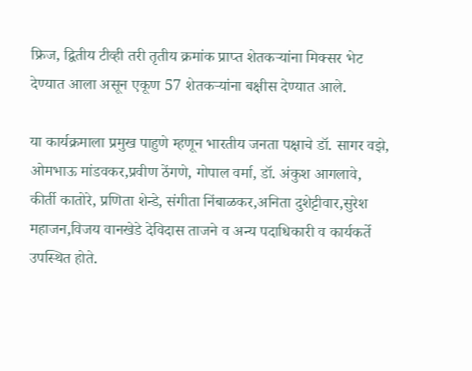फ्रिज, द्वितीय टीव्ही तरी तृतीय क्रमांक प्राप्त शेतकऱ्यांना मिक्सर भेट देण्यात आला असून एकूण 57 शेतकऱ्यांना बक्षीस देण्यात आले.

या कार्यक्रमाला प्रमुख पाहुणे म्हणून भारतीय जनता पक्षाचे डॉ. सागर वझे, ओमभाऊ मांडवकर,प्रवीण ठेंगणे, गोपाल वर्मा, डॉ. अंकुश आगलावे, कीर्ती कातोरे, प्रणिता शेन्डे, संगीता निंबाळकर,अनिता दुशेट्टीवार,सुरेश महाजन,विजय वानखेडे देविदास ताजने व अन्य पदाधिकारी व कार्यकर्ते उपस्थित होते.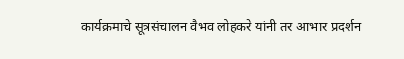कार्यक्रमाचे सूत्रसंचालन वैभव लोहकरे यांनी तर आभार प्रदर्शन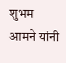शुभम आमने यांनी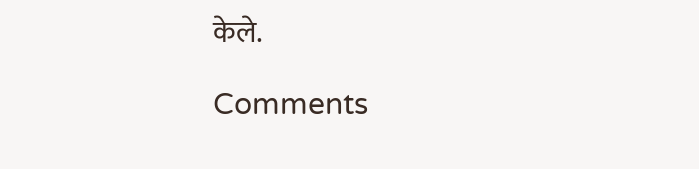केले.

Comments